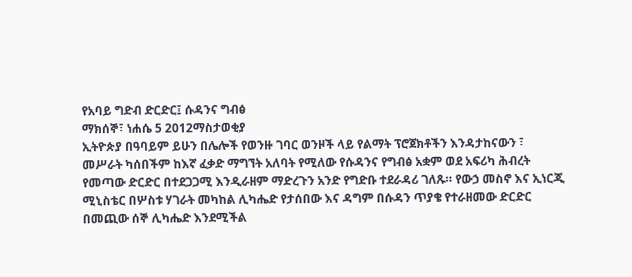የአባይ ግድብ ድርድር፤ ሱዳንና ግብፅ
ማክሰኞ፣ ነሐሴ 5 2012ማስታወቂያ
ኢትዮጵያ በዓባይም ይሁን በሌሎች የወንዙ ገባር ወንዞች ላይ የልማት ፕሮጀክቶችን እንዳታከናውን ፣ መሥራት ካሰበችም ከእኛ ፈቃድ ማግኘት አለባት የሚለው የሱዳንና የግብፅ አቋም ወደ አፍሪካ ሕብረት የመጣው ድርድር በተደጋጋሚ እንዲራዘም ማድረጉን አንድ የግድቡ ተደራዳሪ ገለጹ። የውኃ መስኖ እና ኢነርጂ ሚኒስቴር በሦስቱ ሃገራት መካከል ሊካሔድ የታሰበው እና ዳግም በሱዳን ጥያቄ የተራዘመው ድርድር በመጪው ሰኞ ሊካሔድ እንደሚችል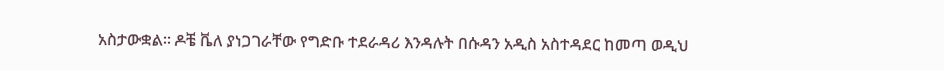አስታውቋል። ዶቼ ቬለ ያነጋገራቸው የግድቡ ተደራዳሪ እንዳሉት በሱዳን አዲስ አስተዳደር ከመጣ ወዲህ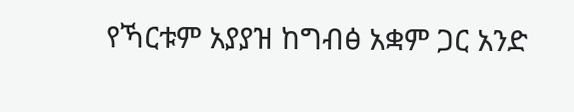የኻርቱም አያያዝ ከግብፅ አቋም ጋር አንድ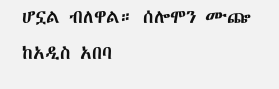ሆኗል ብለዋል። ሰሎሞን ሙጬ ከአዲስ አበባ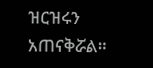ዝርዝሩን አጠናቅሯል።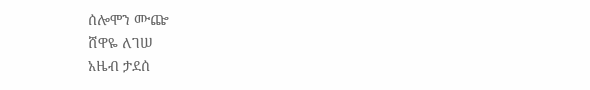ሰሎሞን ሙጬ
ሸዋዬ ለገሠ
አዜብ ታደሰ